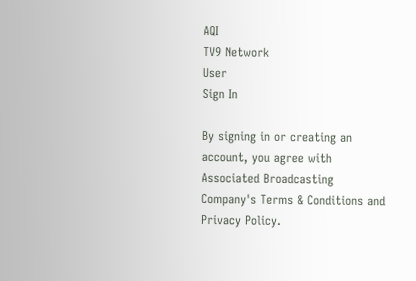AQI
TV9 Network
User
Sign In

By signing in or creating an account, you agree with Associated Broadcasting Company's Terms & Conditions and Privacy Policy.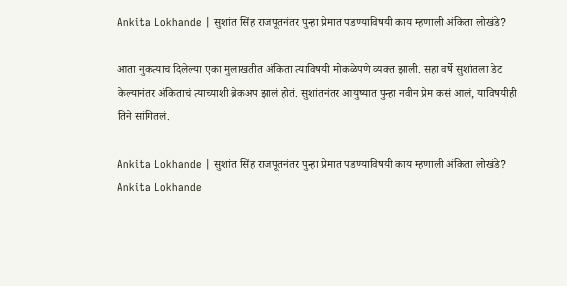Ankita Lokhande | सुशांत सिंह राजपूतनंतर पुन्हा प्रेमात पडण्याविषयी काय म्हणाली अंकिता लोखंडे?

आता नुकत्याच दिलेल्या एका मुलाखतीत अंकिता त्याविषयी मोकळेपणे व्यक्त झाली. सहा वर्षे सुशांतला डेट केल्यानंतर अंकिताचं त्याच्याशी ब्रेकअप झालं होतं. सुशांतनंतर आयुष्यात पुन्हा नवीन प्रेम कसं आलं, याविषयीही तिने सांगितलं.

Ankita Lokhande | सुशांत सिंह राजपूतनंतर पुन्हा प्रेमात पडण्याविषयी काय म्हणाली अंकिता लोखंडे?
Ankita Lokhande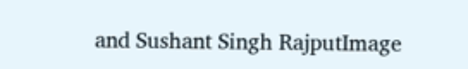and Sushant Singh RajputImage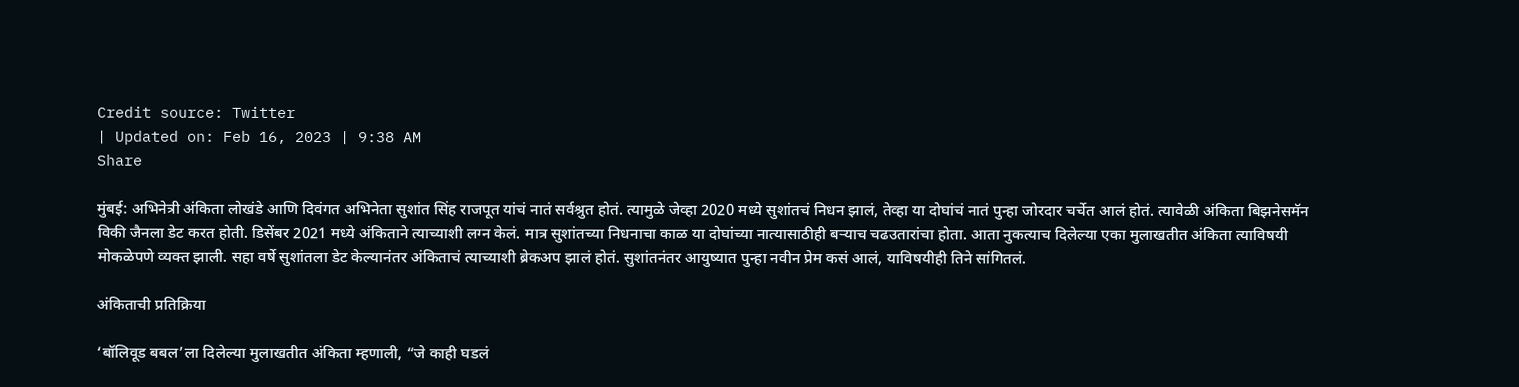Credit source: Twitter
| Updated on: Feb 16, 2023 | 9:38 AM
Share

मुंबई: अभिनेत्री अंकिता लोखंडे आणि दिवंगत अभिनेता सुशांत सिंह राजपूत यांचं नातं सर्वश्रुत होतं. त्यामुळे जेव्हा 2020 मध्ये सुशांतचं निधन झालं, तेव्हा या दोघांचं नातं पुन्हा जोरदार चर्चेत आलं होतं. त्यावेळी अंकिता बिझनेसमॅन विकी जैनला डेट करत होती. डिसेंबर 2021 मध्ये अंकिताने त्याच्याशी लग्न केलं. मात्र सुशांतच्या निधनाचा काळ या दोघांच्या नात्यासाठीही बऱ्याच चढउतारांचा होता. आता नुकत्याच दिलेल्या एका मुलाखतीत अंकिता त्याविषयी मोकळेपणे व्यक्त झाली. सहा वर्षे सुशांतला डेट केल्यानंतर अंकिताचं त्याच्याशी ब्रेकअप झालं होतं. सुशांतनंतर आयुष्यात पुन्हा नवीन प्रेम कसं आलं, याविषयीही तिने सांगितलं.

अंकिताची प्रतिक्रिया

‘बॉलिवूड बबल’ला दिलेल्या मुलाखतीत अंकिता म्हणाली, “जे काही घडलं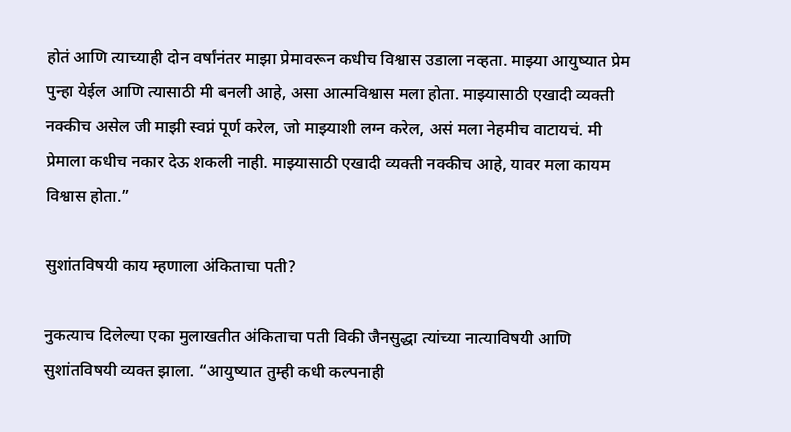होतं आणि त्याच्याही दोन वर्षांनंतर माझा प्रेमावरून कधीच विश्वास उडाला नव्हता. माझ्या आयुष्यात प्रेम पुन्हा येईल आणि त्यासाठी मी बनली आहे, असा आत्मविश्वास मला होता. माझ्यासाठी एखादी व्यक्ती नक्कीच असेल जी माझी स्वप्नं पूर्ण करेल, जो माझ्याशी लग्न करेल, असं मला नेहमीच वाटायचं. मी प्रेमाला कधीच नकार देऊ शकली नाही. माझ्यासाठी एखादी व्यक्ती नक्कीच आहे, यावर मला कायम विश्वास होता.”

सुशांतविषयी काय म्हणाला अंकिताचा पती?

नुकत्याच दिलेल्या एका मुलाखतीत अंकिताचा पती विकी जैनसुद्धा त्यांच्या नात्याविषयी आणि सुशांतविषयी व्यक्त झाला. “आयुष्यात तुम्ही कधी कल्पनाही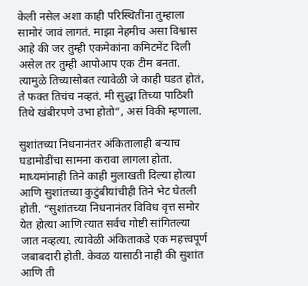केली नसेल अशा काही परिस्थितींना तुम्हाला सामोरं जावं लागतं. माझा नेहमीच असा विश्वास आहे की जर तुम्ही एकमेकांना कमिटमेंट दिली असेल तर तुम्ही आपोआप एक टीम बनता. त्यामुळे तिच्यासोबत त्यावेळी जे काही घडत होतं, ते फक्त तिचंच नव्हतं. मी सुद्धा तिच्या पाठिशी तिथे खंबीरपणे उभा होतो”, असं विकी म्हणाला.

सुशांतच्या निधनानंतर अंकितालाही बऱ्याच घडामोडींचा सामना करावा लागला होता. माध्यमांनाही तिने काही मुलाखती दिल्या होत्या आणि सुशांतच्या कुटुंबीयांचीही तिने भेट घेतली होती. “सुशांतच्या निधनानंतर विविध वृत्त समोर येत होत्या आणि त्यात सर्वच गोष्टी सांगितल्या जात नव्हत्या. त्यावेळी अंकिताकडे एक महत्त्वपूर्ण जबाबदारी होती. केवळ यासाठी नाही की सुशांत आणि ती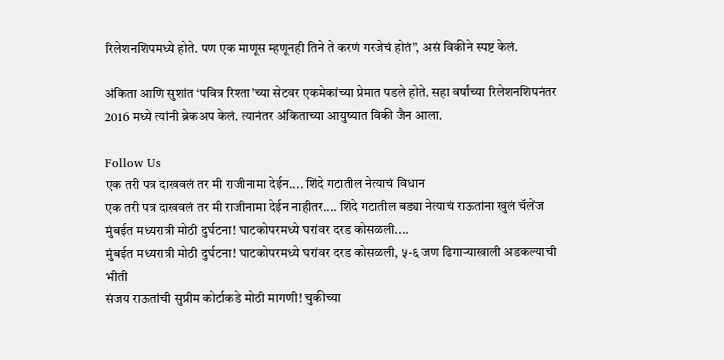रिलेशनशिपमध्ये होते. पण एक माणूस म्हणूनही तिने ते करणं गरजेचं होतं”, असं विकीने स्पष्ट केलं.

अंकिता आणि सुशांत ‘पवित्र रिश्ता’च्या सेटवर एकमेकांच्या प्रेमात पडले होते. सहा वर्षांच्या रिलेशनशिपनंतर 2016 मध्ये त्यांनी ब्रेकअप केलं. त्यानंतर अंकिताच्या आयुष्यात विकी जैन आला.

Follow Us
एक तरी पत्र दाखवलं तर मी राजीनामा देईन.... शिंदे गटातील नेत्याचं विधान
एक तरी पत्र दाखवलं तर मी राजीनामा देईन नाहीतर.... शिंदे गटातील बड्या नेत्याचं राऊतांना खुलं चॅलेंज
मुंबईत मध्यरात्री मोठी दुर्घटना! घाटकोपरमध्ये घरांवर दरड कोसळली....
मुंबईत मध्यरात्री मोठी दुर्घटना! घाटकोपरमध्ये घरांवर दरड कोसळली, ५-६ जण ढिगाऱ्याखाली अडकल्याची भीती
संजय राऊतांची सुप्रीम कोर्टाकडे मोठी मागणी! चुकीच्या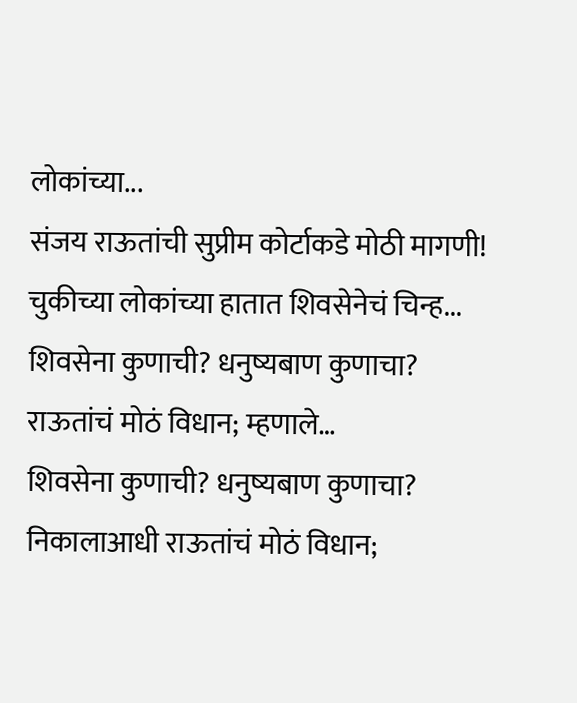लोकांच्या...
संजय राऊतांची सुप्रीम कोर्टाकडे मोठी मागणी! चुकीच्या लोकांच्या हातात शिवसेनेचं चिन्ह...
शिवसेना कुणाची? धनुष्यबाण कुणाचा? राऊतांचं मोठं विधान; म्हणाले…
शिवसेना कुणाची? धनुष्यबाण कुणाचा? निकालाआधी राऊतांचं मोठं विधान;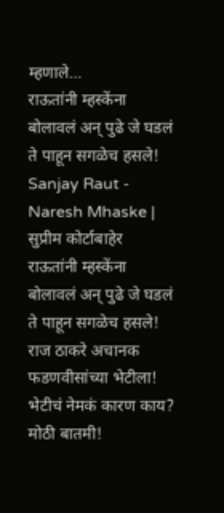म्हणाले…
राऊतांनी म्हस्केंना बोलावलं अन् पुढे जे घडलं ते पाहून सगळेच हसले!
Sanjay Raut - Naresh Mhaske | सुप्रीम कोर्टाबाहेर राऊतांनी म्हस्केंना बोलावलं अन् पुढे जे घडलं ते पाहून सगळेच हसले!
राज ठाकरे अचानक फडणवीसांच्या भेटीला! भेटीचं नेमकं कारण काय?
मोठी बातमी!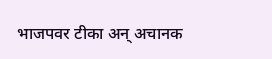भाजपवर टीका अन् अचानक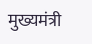मुख्यमंत्री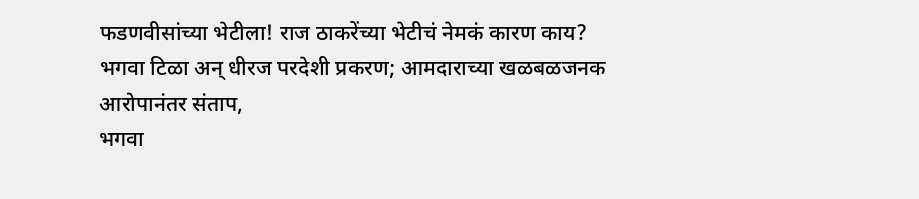फडणवीसांच्या भेटीला! राज ठाकरेंच्या भेटीचं नेमकं कारण काय?
भगवा टिळा अन् धीरज परदेशी प्रकरण; आमदाराच्या खळबळजनक आरोपानंतर संताप,
भगवा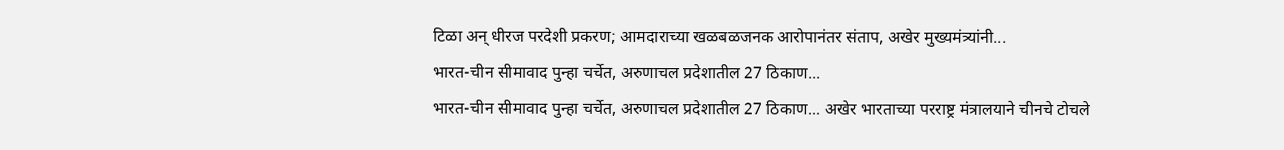टिळा अन् धीरज परदेशी प्रकरण; आमदाराच्या खळबळजनक आरोपानंतर संताप, अखेर मुख्यमंत्र्यांनी...
भारत-चीन सीमावाद पुन्हा चर्चेत, अरुणाचल प्रदेशातील 27 ठिकाण...
भारत-चीन सीमावाद पुन्हा चर्चेत, अरुणाचल प्रदेशातील 27 ठिकाण... अखेर भारताच्या परराष्ट्र मंत्रालयाने चीनचे टोचले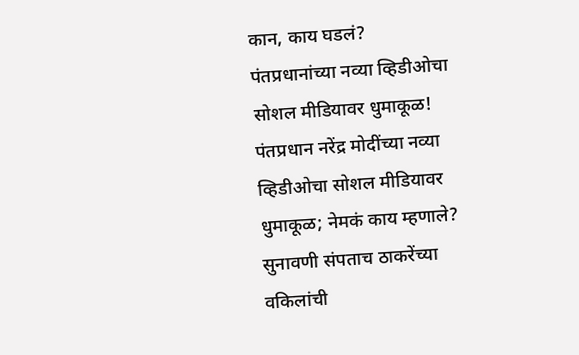कान, काय घडलं?
पंतप्रधानांच्या नव्या व्हिडीओचा सोशल मीडियावर धुमाकूळ!
पंतप्रधान नरेंद्र मोदींच्या नव्या व्हिडीओचा सोशल मीडियावर धुमाकूळ; नेमकं काय म्हणाले?
सुनावणी संपताच ठाकरेंच्या वकिलांची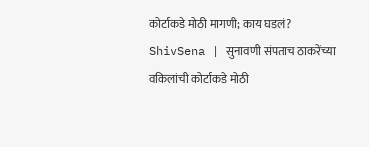कोर्टाकडे मोठी मागणी; काय घडलं?
ShivSena | सुनावणी संपताच ठाकरेंच्या वकिलांची कोर्टाकडे मोठी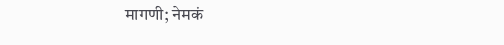मागणी; नेमकं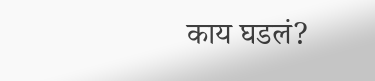काय घडलं?